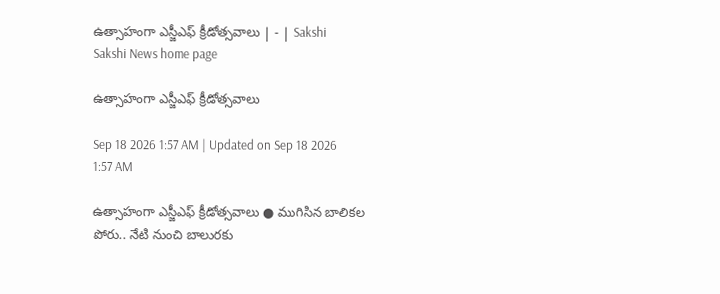ఉత్సాహంగా ఎస్జీఎఫ్‌ క్రీడోత్సవాలు | - | Sakshi
Sakshi News home page

ఉత్సాహంగా ఎస్జీఎఫ్‌ క్రీడోత్సవాలు

Sep 18 2026 1:57 AM | Updated on Sep 18 2026 1:57 AM

ఉత్సాహంగా ఎస్జీఎఫ్‌ క్రీడోత్సవాలు ● ముగిసిన బాలికల పోరు.. నేటి నుంచి బాలురకు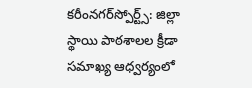కరీంనగర్‌స్పోర్ట్స్‌: జిల్లా స్థాయి పాఠశాలల క్రీడా సమాఖ్య ఆధ్వర్యంలో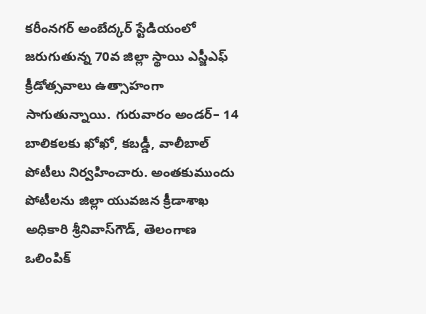కరీంనగర్‌ అంబేద్కర్‌ స్టేడియంలో జరుగుతున్న 70వ జిల్లా స్థాయి ఎస్జీఎఫ్‌ క్రీడోత్సవాలు ఉత్సాహంగా సాగుతున్నాయి. గురువారం అండర్‌– 14 బాలికలకు ఖోఖో, కబడ్డీ, వాలీబాల్‌ పోటీలు నిర్వహించారు. అంతకుముందు పోటీలను జిల్లా యువజన క్రీడాశాఖ అధికారి శ్రీనివాస్‌గౌడ్‌, తెలంగాణ ఒలింపిక్‌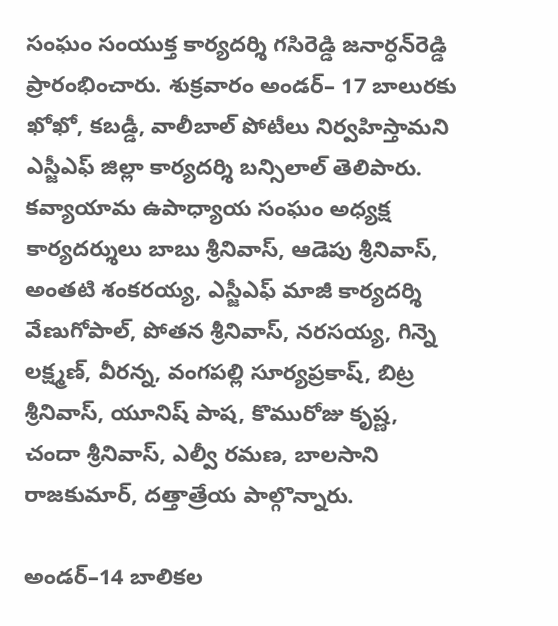సంఘం సంయుక్త కార్యదర్శి గసిరెడ్డి జనార్ధన్‌రెడ్డి ప్రారంభించారు. శుక్రవారం అండర్‌– 17 బాలురకు ఖోఖో, కబడ్డీ, వాలీబాల్‌ పోటీలు నిర్వహిస్తామని ఎస్జీఎఫ్‌ జిల్లా కార్యదర్శి బన్సిలాల్‌ తెలిపారు. కవ్యాయామ ఉపాధ్యాయ సంఘం అధ్యక్ష కార్యదర్శులు బాబు శ్రీనివాస్‌, ఆడెపు శ్రీనివాస్‌, అంతటి శంకరయ్య, ఎస్జీఎఫ్‌ మాజీ కార్యదర్శి వేణుగోపాల్‌, పోతన శ్రీనివాస్‌, నరసయ్య, గిన్నె లక్ష్మణ్‌, వీరన్న, వంగపల్లి సూర్యప్రకాష్‌, బిట్ర శ్రీనివాస్‌, యూనిష్‌ పాష, కొమురోజు కృష్ణ, చందా శ్రీనివాస్‌, ఎల్వీ రమణ, బాలసాని రాజకుమార్‌, దత్తాత్రేయ పాల్గొన్నారు.

అండర్‌–14 బాలికల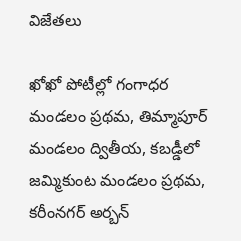విజేతలు

ఖోఖో పోటీల్లో గంగాధర మండలం ప్రథమ, తిమ్మాపూర్‌ మండలం ద్వితీయ, కబడ్డీలో జమ్మికుంట మండలం ప్రథమ, కరీంనగర్‌ అర్బన్‌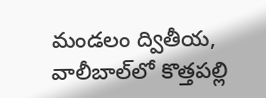మండలం ద్వితీయ, వాలీబాల్‌లో కొత్తపల్లి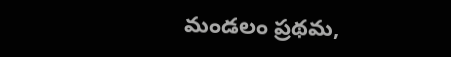మండలం ప్రథమ,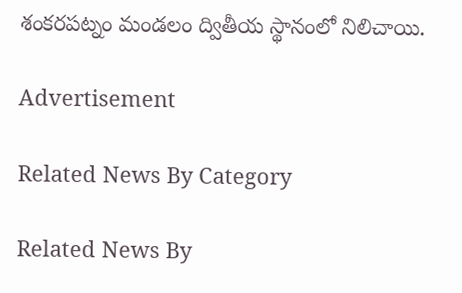శంకరపట్నం మండలం ద్వితీయ స్థానంలో నిలిచాయి.

Advertisement

Related News By Category

Related News By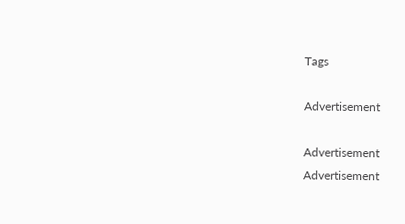Tags

Advertisement

Advertisement
Advertisement